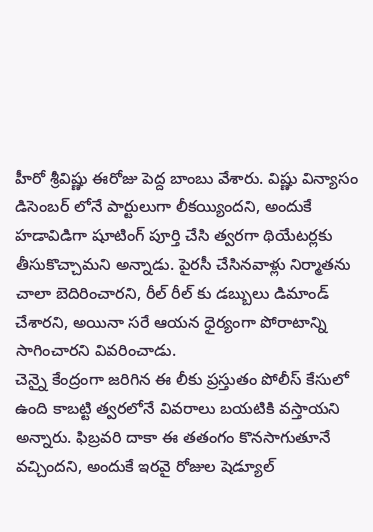హీరో శ్రీవిష్ణు ఈరోజు పెద్ద బాంబు వేశారు. విష్ణు విన్యాసం డిసెంబర్ లోనే పార్టులుగా లీకయ్యిందని, అందుకే హడావిడిగా షూటింగ్ పూర్తి చేసి త్వరగా థియేటర్లకు తీసుకొచ్చామని అన్నాడు. పైరసీ చేసినవాళ్లు నిర్మాతను చాలా బెదిరించారని, రీల్ రీల్ కు డబ్బులు డిమాండ్ చేశారని, అయినా సరే ఆయన ధైర్యంగా పోరాటాన్ని సాగించారని వివరించాడు.
చెన్నై కేంద్రంగా జరిగిన ఈ లీకు ప్రస్తుతం పోలీస్ కేసులో ఉంది కాబట్టి త్వరలోనే వివరాలు బయటికి వస్తాయని అన్నారు. ఫిబ్రవరి దాకా ఈ తతంగం కొనసాగుతూనే వచ్చిందని, అందుకే ఇరవై రోజుల షెడ్యూల్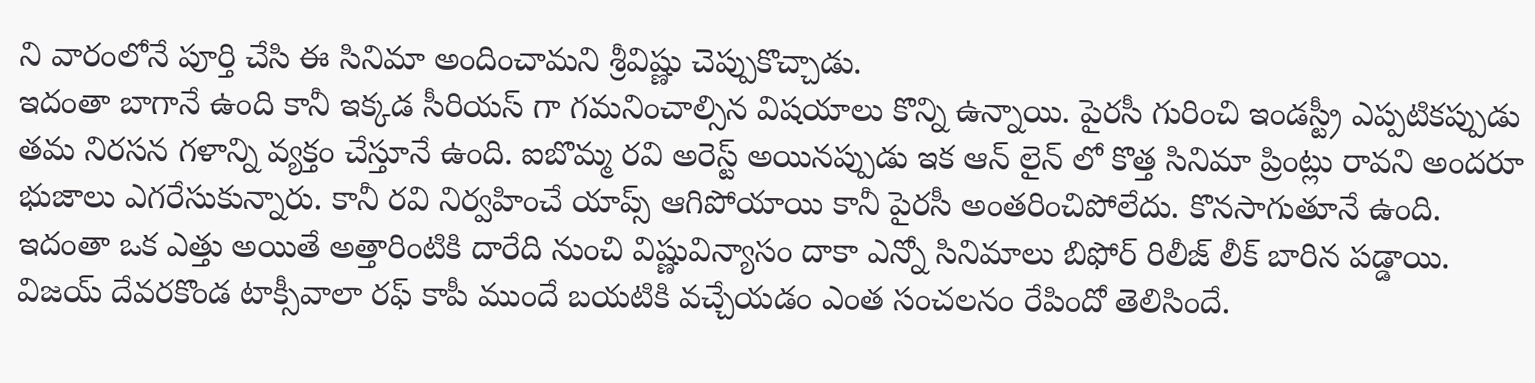ని వారంలోనే పూర్తి చేసి ఈ సినిమా అందించామని శ్రీవిష్ణు చెప్పుకొచ్చాడు.
ఇదంతా బాగానే ఉంది కానీ ఇక్కడ సీరియస్ గా గమనించాల్సిన విషయాలు కొన్ని ఉన్నాయి. పైరసీ గురించి ఇండస్ట్రీ ఎప్పటికప్పుడు తమ నిరసన గళాన్ని వ్యక్తం చేస్తూనే ఉంది. ఐబొమ్మ రవి అరెస్ట్ అయినప్పుడు ఇక ఆన్ లైన్ లో కొత్త సినిమా ప్రింట్లు రావని అందరూ భుజాలు ఎగరేసుకున్నారు. కానీ రవి నిర్వహించే యాప్స్ ఆగిపోయాయి కానీ పైరసీ అంతరించిపోలేదు. కొనసాగుతూనే ఉంది.
ఇదంతా ఒక ఎత్తు అయితే అత్తారింటికి దారేది నుంచి విష్ణువిన్యాసం దాకా ఎన్నో సినిమాలు బిఫోర్ రిలీజ్ లీక్ బారిన పడ్డాయి. విజయ్ దేవరకొండ టాక్సీవాలా రఫ్ కాపీ ముందే బయటికి వచ్చేయడం ఎంత సంచలనం రేపిందో తెలిసిందే.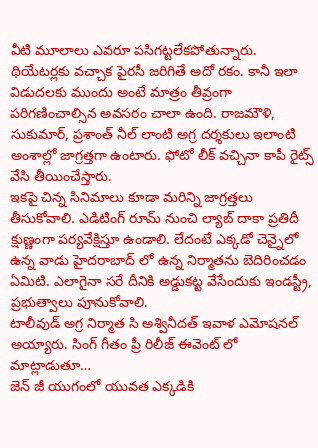వీటి మూలాలు ఎవరూ పసిగట్టలేకపోతున్నారు. థియేటర్లకు వచ్చాక పైరసీ జరిగితే అదో రకం. కానీ ఇలా విడుదలకు ముందు అంటే మాత్రం తీవ్రంగా పరిగణించాల్సిన అవసరం చాలా ఉంది. రాజమౌళి, సుకుమార్, ప్రశాంత్ నీల్ లాంటి అగ్ర దర్శకులు ఇలాంటి అంశాల్లో జాగ్రత్తగా ఉంటారు. ఫోటో లీక్ వచ్చినా కాపీ రైట్స్ వేసి తీయించేస్తారు.
ఇకపై చిన్న సినిమాలు కూడా మరిన్ని జాగ్రత్తలు తీసుకోవాలి. ఎడిటింగ్ రూమ్ నుంచి ల్యాబ్ దాకా ప్రతిదీ క్షుణ్ణంగా పర్యవేక్షిస్తూ ఉండాలి. లేదంటే ఎక్కడో చెన్నైలో ఉన్న వాడు హైదరాబాద్ లో ఉన్న నిర్మాతను బెదిరించడం ఏమిటి. ఎలాగైనా సరే దీనికి అడ్డుకట్ట వేసేందుకు ఇండస్ట్రీ, ప్రభుత్వాలు పూనుకోవాలి.
టాలీవుడ్ అగ్ర నిర్మాత సి అశ్వినీదత్ ఇవాళ ఎమోషనల్ అయ్యారు. సింగ్ గీతం ప్రీ రిలీజ్ ఈవెంట్ లో మాట్లాడుతూ…
జెన్ జీ యుగంలో యువత ఎక్కడికి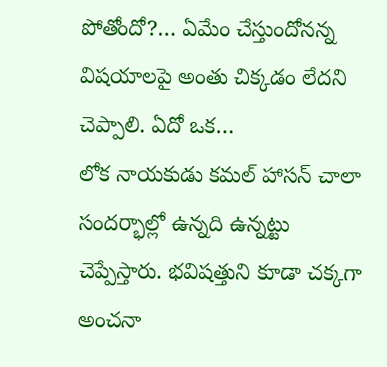పోతోందో?… ఏమేం చేస్తుందోనన్న విషయాలపై అంతు చిక్కడం లేదని చెప్పాలి. ఏదో ఒక…
లోక నాయకుడు కమల్ హాసన్ చాలా సందర్భాల్లో ఉన్నది ఉన్నట్టు చెప్పేస్తారు. భవిషత్తుని కూడా చక్కగా అంచనా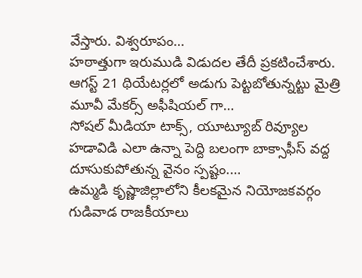వేస్తారు. విశ్వరూపం…
హఠాత్తుగా ఇరుముడి విడుదల తేదీ ప్రకటించేశారు. ఆగస్ట్ 21 థియేటర్లలో అడుగు పెట్టబోతున్నట్టు మైత్రి మూవీ మేకర్స్ అఫీషియల్ గా…
సోషల్ మీడియా టాక్స్, యూట్యూబ్ రివ్యూల హడావిడి ఎలా ఉన్నా పెద్ది బలంగా బాక్సాఫీస్ వద్ద దూసుకుపోతున్న వైనం స్పష్టం.…
ఉమ్మడి కృష్ణాజిల్లాలోని కీలకమైన నియోజకవర్గం గుడివాడ రాజకీయాలు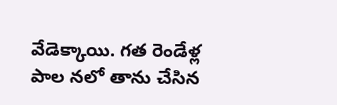వేడెక్కాయి. గత రెండేళ్ల పాల నలో తాను చేసిన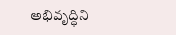అభివృద్ధిని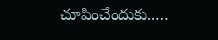చూపించేందుకు..…